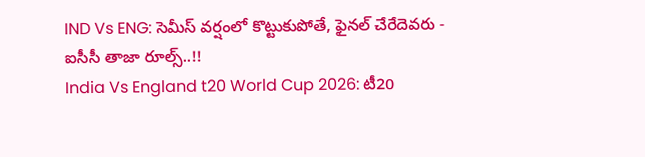IND Vs ENG: సెమీస్ వర్షంలో కొట్టుకుపోతే, ఫైనల్ చేరేదెవరు - ఐసీసీ తాజా రూల్స్..!!
India Vs England t20 World Cup 2026: టీ20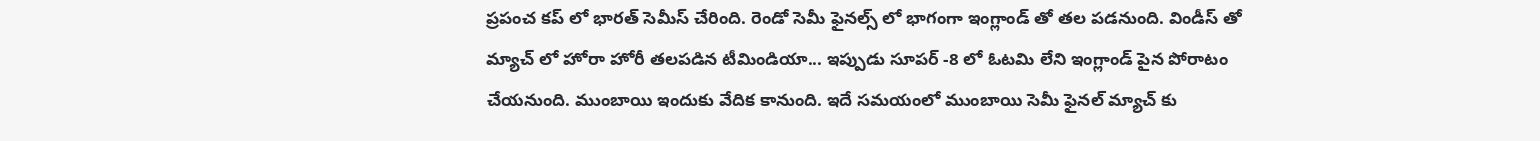ప్రపంచ కప్ లో భారత్ సెమీస్ చేరింది. రెండో సెమీ ఫైనల్స్ లో భాగంగా ఇంగ్లాండ్ తో తల పడనుంది. విండీస్ తో మ్యాచ్ లో హోరా హోరీ తలపడిన టీమిండియా... ఇప్పుడు సూపర్ -8 లో ఓటమి లేని ఇంగ్లాండ్ పైన పోరాటం చేయనుంది. ముంబాయి ఇందుకు వేదిక కానుంది. ఇదే సమయంలో ముంబాయి సెమీ ఫైనల్ మ్యాచ్ కు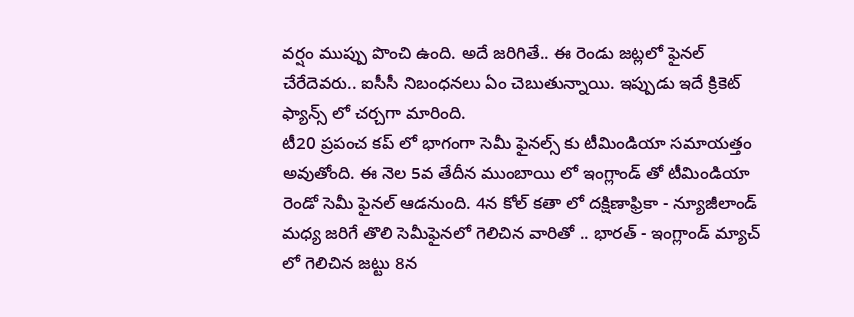వర్షం ముప్పు పొంచి ఉంది. అదే జరిగితే.. ఈ రెండు జట్లలో ఫైనల్ చేరేదెవరు.. ఐసీసీ నిబంధనలు ఏం చెబుతున్నాయి. ఇప్పుడు ఇదే క్రికెట్ ఫ్యాన్స్ లో చర్చగా మారింది.
టీ20 ప్రపంచ కప్ లో భాగంగా సెమీ ఫైనల్స్ కు టీమిండియా సమాయత్తం అవుతోంది. ఈ నెల 5వ తేదీన ముంబాయి లో ఇంగ్లాండ్ తో టీమిండియా రెండో సెమీ ఫైనల్ ఆడనుంది. 4న కోల్ కతా లో దక్షిణాఫ్రికా - న్యూజీలాండ్ మధ్య జరిగే తొలి సెమీఫైనలో గెలిచిన వారితో .. భారత్ - ఇంగ్లాండ్ మ్యాచ్ లో గెలిచిన జట్టు 8న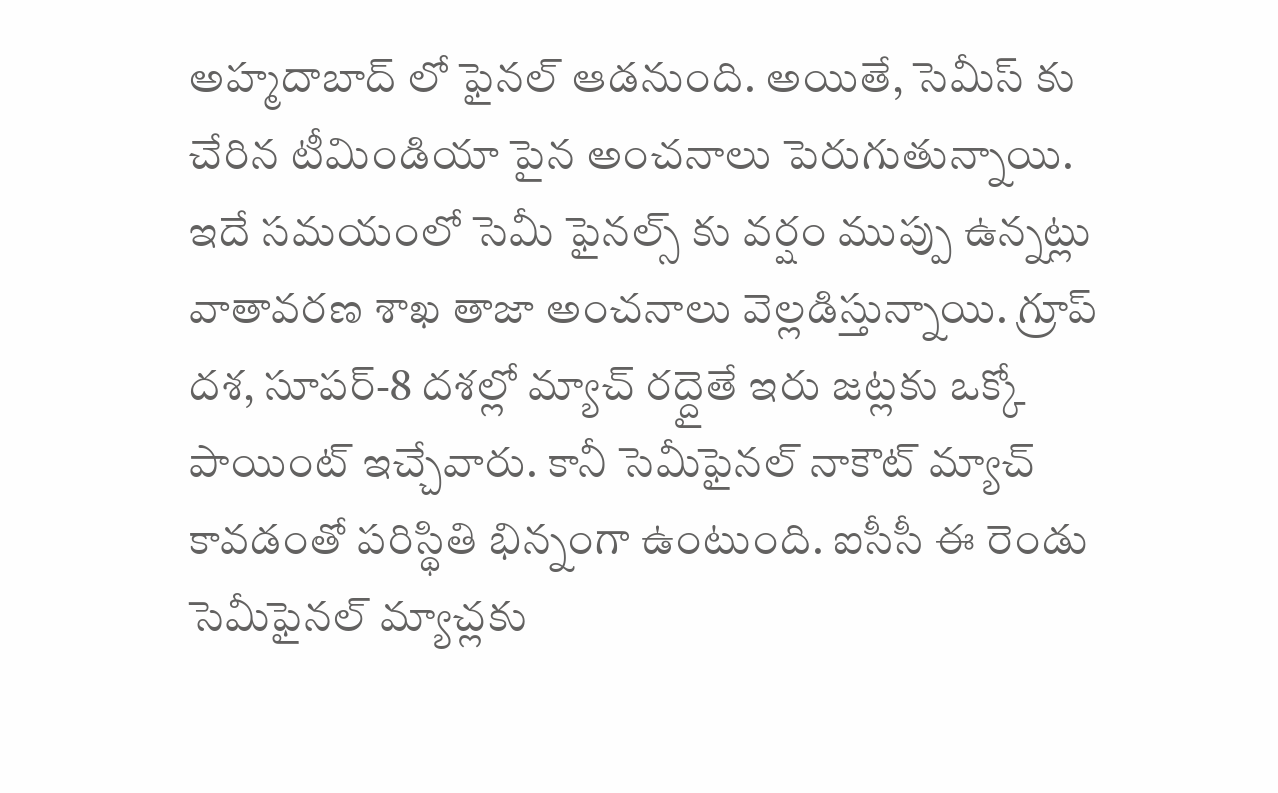అహ్మదాబాద్ లో ఫైనల్ ఆడనుంది. అయితే, సెమీస్ కు చేరిన టీమిండియా పైన అంచనాలు పెరుగుతున్నాయి. ఇదే సమయంలో సెమీ ఫైనల్స్ కు వర్షం ముప్పు ఉన్నట్లు వాతావరణ శాఖ తాజా అంచనాలు వెల్లడిస్తున్నాయి. గ్రూప్ దశ, సూపర్-8 దశల్లో మ్యాచ్ రద్దైతే ఇరు జట్లకు ఒక్కో పాయింట్ ఇచ్చేవారు. కానీ సెమీఫైనల్ నాకౌట్ మ్యాచ్ కావడంతో పరిస్థితి భిన్నంగా ఉంటుంది. ఐసీసీ ఈ రెండు సెమీఫైనల్ మ్యాచ్లకు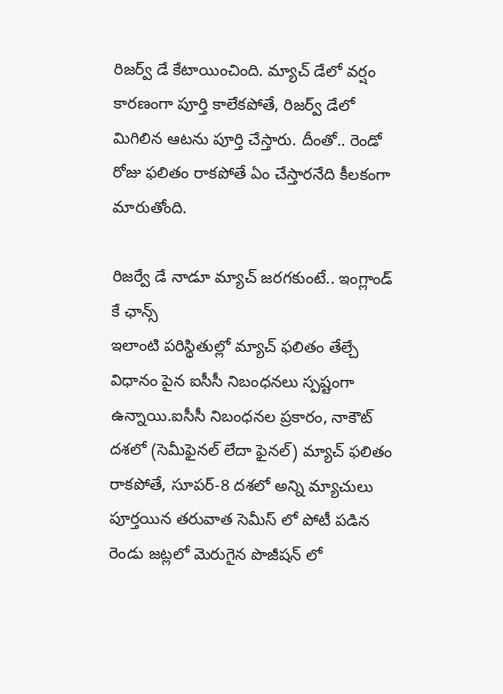రిజర్వ్ డే కేటాయించింది. మ్యాచ్ డేలో వర్షం కారణంగా పూర్తి కాలేకపోతే, రిజర్వ్ డేలో మిగిలిన ఆటను పూర్తి చేస్తారు. దీంతో.. రెండో రోజు ఫలితం రాకపోతే ఏం చేస్తారనేది కీలకంగా మారుతోంది.

రిజర్వే డే నాడూ మ్యాచ్ జరగకుంటే.. ఇంగ్లాండ్ కే ఛాన్స్
ఇలాంటి పరిస్థితుల్లో మ్యాచ్ ఫలితం తేల్చే విధానం పైన ఐసీసీ నిబంధనలు స్పష్టంగా ఉన్నాయి.ఐసీసీ నిబంధనల ప్రకారం, నాకౌట్ దశలో (సెమీఫైనల్ లేదా ఫైనల్) మ్యాచ్ ఫలితం రాకపోతే, సూపర్-8 దశలో అన్ని మ్యాచులు పూర్తయిన తరువాత సెమీస్ లో పోటీ పడిన రెండు జట్లలో మెరుగైన పొజీషన్ లో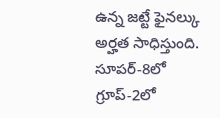ఉన్న జట్టే ఫైనల్కు అర్హత సాధిస్తుంది. సూపర్-8లో గ్రూప్-2లో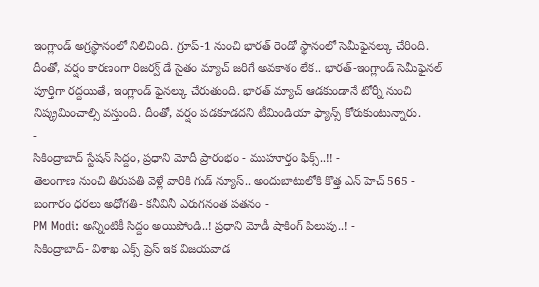ఇంగ్లాండ్ అగ్రస్థానంలో నిలిచింది. గ్రూప్-1 నుంచి భారత్ రెండో స్థానంలో సెమీఫైనల్కు చేరింది. దీంతో, వర్షం కారణంగా రిజర్వ్ డే సైతం మ్యాచ్ జరిగే అవకాశం లేక.. భారత్-ఇంగ్లాండ్ సెమీఫైనల్ పూర్తిగా రద్దయితే, ఇంగ్లాండ్ ఫైనల్కు చేరుతుంది. భారత్ మ్యాచ్ ఆడకుండానే టోర్నీ నుంచి నిష్క్రమించాల్సి వస్తుంది. దీంతో, వర్షం పడకూడదని టీమిండియా ఫ్యాన్స్ కోరుకుంటున్నారు.
-
సికింద్రాబాద్ స్టేషన్ సిద్దం, ప్రధాని మోదీ ప్రారంభం - ముహూర్తం ఫిక్స్..!! -
తెలంగాణ నుంచి తిరుపతి వెళ్లే వారికి గుడ్ న్యూస్.. అందుబాటులోకి కొత్త ఎన్ హెచ్ 565 -
బంగారం ధరలు అధోగతి- కనీవినీ ఎరుగనంత పతనం -
PM Modi: అన్నింటికీ సిద్దం అయిపోండి..! ప్రధాని మోడీ షాకింగ్ పిలుపు..! -
సికింద్రాబాద్- విశాఖ ఎక్స్ ప్రెస్ ఇక విజయవాడ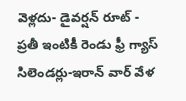వెళ్లదు- డైవర్షన్ రూట్ -
ప్రతీ ఇంటికీ రెండు ఫ్రీ గ్యాస్ సిలెండర్లు-ఇరాన్ వార్ వేళ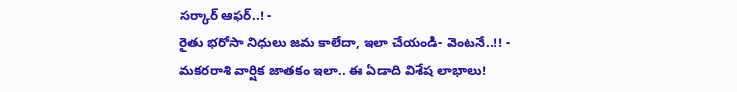సర్కార్ ఆఫర్..! -
రైతు భరోసా నిధులు జమ కాలేదా, ఇలా చేయండి- వెంటనే..!! -
మకరరాశి వార్షిక జాతకం ఇలా.. ఈ ఏడాది విశేష లాభాలు!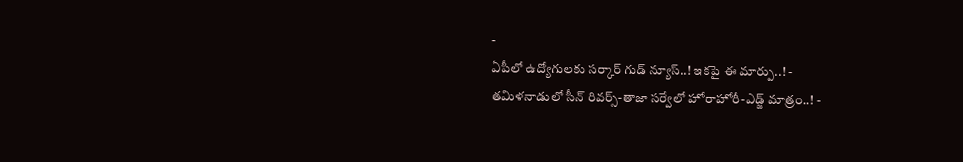-
ఏపీలో ఉద్యోగులకు సర్కార్ గుడ్ న్యూస్..! ఇకపై ఈ మార్పు..! -
తమిళనాడులో సీన్ రివర్స్-తాజా సర్వేలో హోరాహోరీ-ఎడ్జ్ మాత్రం..! -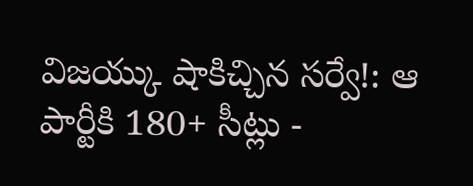విజయ్కు షాకిచ్చిన సర్వే!: ఆ పార్టీకి 180+ సీట్లు -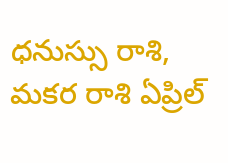ధనుస్సు రాశి, మకర రాశి ఏప్రిల్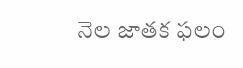నెల జాతక ఫలం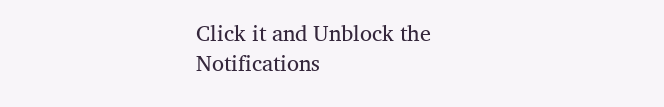Click it and Unblock the Notifications